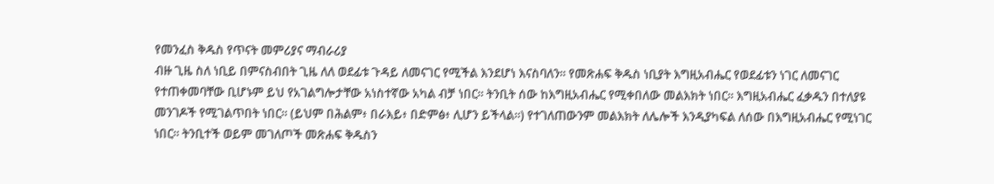የመንፈስ ቅዱስ የጥናት መምሪያና ማብራሪያ
ብዙ ጊዜ ስለ ነቢይ በምናስብበት ጊዜ ለለ ወደፊቱ ጉዳይ ለመናገር የሚችል እንደሆነ እናስባለን። የመጽሐፍ ቅዱስ ነቢያት እግዚአብሔር የወደፊቱን ነገር ለመናገር የተጠቀመባቸው ቢሆኑም ይህ የአገልግሎታቸው አነስተኛው አካል ብቻ ነበር። ትንቢት ሰው ከእግዚአብሔር የሚቀበለው መልእክት ነበር። እግዚአብሔር ፈቃዱን በተለያዩ መንገዶች የሚገልጥበት ነበር። (ይህም በሕልም፥ በራእይ፥ በድምፅ፥ ሊሆን ይችላል።) የተገለጠውንም መልእክት ለሌሎች እንዲያካፍል ለሰው በእግዚአብሔር የሚነገር ነበር። ትንቢተች ወይም መገለጦች መጽሐፍ ቅዱስን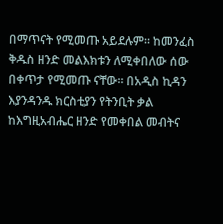በማጥናት የሚመጡ አይደሉም። ከመንፈስ ቅዱስ ዘንድ መልእክቱን ለሚቀበለው ሰው በቀጥታ የሚመጡ ናቸው። በአዲስ ኪዳን እያንዳንዱ ክርስቲያን የትንቢት ቃል ከእግዚአብሔር ዘንድ የመቀበል መብትና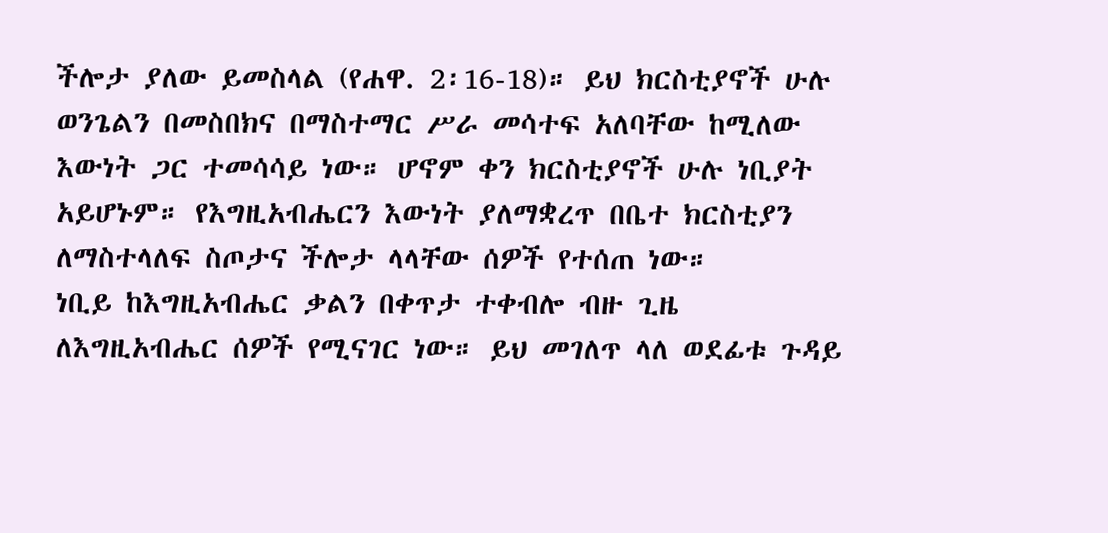ችሎታ ያለው ይመስላል (የሐዋ. 2፡16-18)። ይህ ክርስቲያኖች ሁሉ ወንጌልን በመስበክና በማስተማር ሥራ መሳተፍ አለባቸው ከሚለው እውነት ጋር ተመሳሳይ ነው። ሆኖም ቀን ክርስቲያኖች ሁሉ ነቢያት አይሆኑም። የእግዚአብሔርን እውነት ያለማቋረጥ በቤተ ክርስቲያን ለማስተላለፍ ስጦታና ችሎታ ላላቸው ሰዎች የተሰጠ ነው።
ነቢይ ከእግዚአብሔር ቃልን በቀጥታ ተቀብሎ ብዙ ጊዜ ለእግዚአብሔር ሰዎች የሚናገር ነው። ይህ መገለጥ ላለ ወደፊቱ ጉዳይ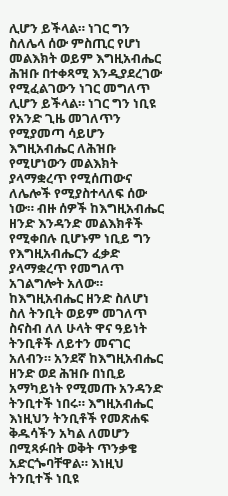ሊሆን ይችላል። ነገር ግን ስለሌላ ሰው ምስጢር የሆነ መልእክት ወይም እግዚአብሔር ሕዝቡ በተቀጻሚ እንዲያደረገው የሚፈልገውን ነገር መግለጥ ሊሆን ይችላል። ነገር ግን ነቢዩ የአንድ ጊዜ መገለጥን የሚያመጣ ሳይሆን እግዚአብሔር ለሕዝቡ የሚሆነውን መልእክት ያላማቋረጥ የሚሰጠውና ለሌሎች የሚያስተላለፍ ሰው ነው። ብዙ ሰዎች ከእግዚአብሔር ዘንድ እንዳንድ መልእክቶች የሚቀበሉ ቢሆኑም ነቢይ ግን የእግዚአብሔርን ፈቃድ ያላማቋረጥ የመግለጥ አገልግሎት አለው።
ከእግዚአብሔር ዘንድ ስለሆነ ስለ ትንቢት ወይም መገለጥ ስናስብ ለለ ሁላት ዋና ዓይነት ትንቢቶች ለይተን መናገር አለብን። አንደኛ ከእግዚአብሔር ዘንድ ወደ ሕዝቡ በነቢይ አማካይነት የሚመጡ አንዳንድ ትንቢተች ነበሩ። እግዚአብሔር እነዚህን ትንቢቶች የመጽሐፍ ቅዱሳችን አካል ለመሆን በሚጻፉበት ወቅት ጥንቃቄ አድርጐባቸዋል። እነዚህ ትንቢተች ነቢዩ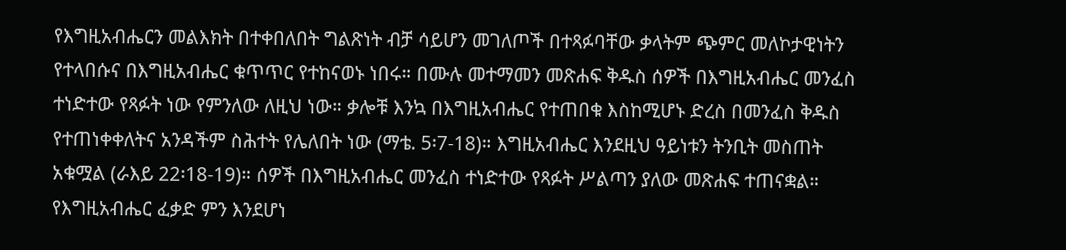የእግዚአብሔርን መልእክት በተቀበለበት ግልጽነት ብቻ ሳይሆን መገለጦች በተጻፉባቸው ቃላትም ጭምር መለኮታዊነትን የተላበሱና በእግዚአብሔር ቁጥጥር የተከናወኑ ነበሩ። በሙሉ መተማመን መጽሐፍ ቅዱስ ሰዎች በእግዚአብሔር መንፈስ ተነድተው የጻፉት ነው የምንለው ለዚህ ነው። ቃሎቹ እንኳ በእግዚአብሔር የተጠበቁ እስከሚሆኑ ድረስ በመንፈስ ቅዱስ የተጠነቀቀለትና አንዳችም ስሕተት የሌለበት ነው (ማቴ. 5፡7-18)። እግዚአብሔር እንደዚህ ዓይነቱን ትንቢት መስጠት አቁሟል (ራእይ 22፡18-19)። ሰዎች በእግዚአብሔር መንፈስ ተነድተው የጻፉት ሥልጣን ያለው መጽሐፍ ተጠናቋል። የእግዚአብሔር ፈቃድ ምን እንደሆነ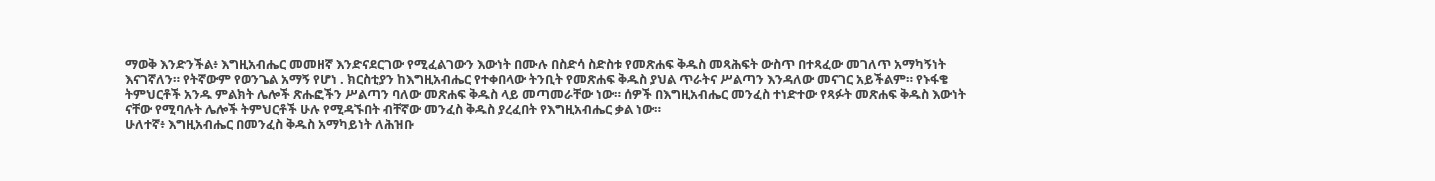ማወቅ እንድንችል፥ እግዚአብሔር መመዘኛ እንድናደርገው የሚፈልገውን እውነት በሙሉ በስድሳ ስድስቱ የመጽሐፍ ቅዱስ መጻሕፍት ውስጥ በተጻፈው መገለጥ አማካኝነት እናገኛለን። የትኛውም የወንጌል አማኝ የሆነ . ክርስቲያን ከእግዚአብሔር የተቀበላው ትንቢት የመጽሐፍ ቅዱስ ያህል ጥራትና ሥልጣን እንዳለው መናገር አይችልም። የኑፋቄ ትምህርቶች አንዱ ምልክት ሌሎች ጽሑፎችን ሥልጣን ባለው መጽሐፍ ቅዱስ ላይ መጣመራቸው ነው። ሰዎች በእግዚአብሔር መንፈስ ተነድተው የጻፉት መጽሐፍ ቅዱስ እውነት ናቸው የሚባሉት ሌሎች ትምህርቶች ሁሉ የሚዳኙበት ብቸኛው መንፈስ ቅዱስ ያረፈበት የእግዚአብሔር ቃል ነው።
ሁለተኛ፥ እግዚአብሔር በመንፈስ ቅዱስ አማካይነት ለሕዝቡ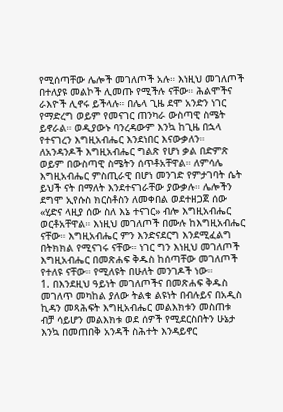የሚሰጣቸው ሌሎች መገለጦች አሉ። እነዚህ መገለጦች በተለያዩ መልኮች ሊመጡ የሚችሉ ናቸው። ሕልሞችና ራእዮች ሊኖሩ ይችላሉ። በሌላ ጊዜ ደሞ አንድን ነገር የማድረግ ወይም የመናገር ጠንካራ ውስጣዊ ስሜት ይኖራል። ወዲያውኑ ባንረዳውም እንኳ ከጊዜ በኋላ የተናገረን እግዚአብሔር እንደነበር እናውቃለን። ለአንዳንዶች እግዚአብሔር ግልጽ የሆነ ቃል በድምጽ ወይም በውስጣዊ ስሜትን ሰጥቶአቸዋል። ለምሳሌ እግዚአብሔር ምስጢራዊ በሆነ መንገድ የምታገባት ሴት ይህች ናት በማለት እንደተናገራቸው ያውቃሉ። ሌሎችን ደግሞ ኢየሱስ ክርስቶስን ለመቀበል ወደተዘጋጀ ሰው «ሂድና ላዚያ ሰው ስለ እኔ ተናገር» ብሎ እግዚአብሔር ወርቶአቸዋል። እነዚህ መገለጦች በሙሉ ከእግዚአብሔር ናቸው። እግዚአብሔር ምን እንድናደርግ እንደሚፈልግ በትክክል የሚናገሩ ናቸው። ነገር ግን እነዚህ መገለጦች እግዚአብሔር በመጽሐፍ ቅዱስ ከሰጣቸው መገለጦች የተለዩ ናቸው። የሚለዩት በሁለት መንገዶች ነው።
1. በእንደዚህ ዓይነት መገለጦችና በመጽሐፍ ቅዱስ መገለጥ መካከል ያለው ትልቁ ልዩነት በብሉይና በአዲስ ኪዳን መጻሕፍት እግዚአብሔር መልእክቱን መስጠቱ ብቻ ሳይሆን መልእክቱ ወደ ሰዎች የሚደርስበትን ሁኔታ እንኳ በመጠበቅ አንዳች ስሕተት እንዳይኖር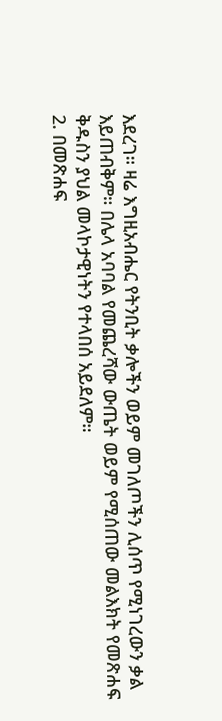እደረገ። ዛሬ እግዚአብሔር የትንቢት ቃሎችን ወይም መገለጦችን ሊሰጥ የሚነገረውን ቃል እይጠብቅም። በሌላ አባባል የመጨረሻው ውጤት ወይም የሚሰጠው መልእክት የመጽሐፍ ቅዱስን ያህል መላኮታዊነትን የተላበሰ አይደለም።
2. በመጽሐፍ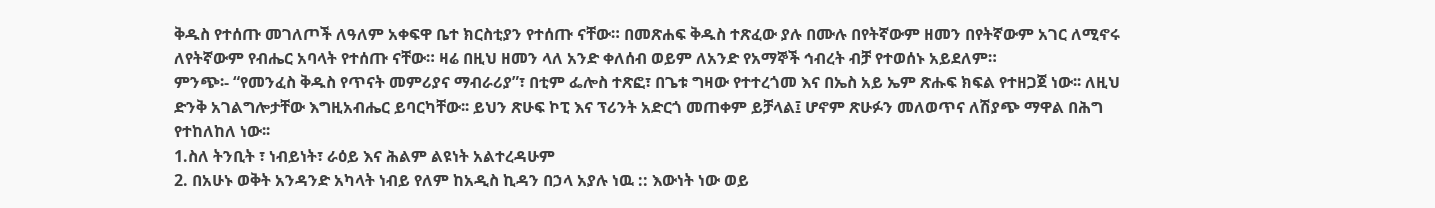ቅዱስ የተሰጡ መገለጦች ለዓለም አቀፍዋ ቤተ ክርስቲያን የተሰጡ ናቸው። በመጽሐፍ ቅዱስ ተጽፈው ያሉ በሙሉ በየትኛውም ዘመን በየትኛውም አገር ለሚኖሩ ለየትኛውም የብሔር አባላት የተሰጡ ናቸው። ዛሬ በዚህ ዘመን ላለ አንድ ቀለሰብ ወይም ለአንድ የአማኞች ኅብረት ብቻ የተወሰኑ አይደለም።
ምንጭ፡- “የመንፈስ ቅዱስ የጥናት መምሪያና ማብራሪያ”፣ በቲም ፌሎስ ተጽፎ፣ በጌቱ ግዛው የተተረጎመ እና በኤስ አይ ኤም ጽሑፍ ክፍል የተዘጋጀ ነው፡፡ ለዚህ ድንቅ አገልግሎታቸው እግዚአብሔር ይባርካቸው፡፡ ይህን ጽሁፍ ኮፒ እና ፕሪንት አድርጎ መጠቀም ይቻላል፤ ሆኖም ጽሁፉን መለወጥና ለሽያጭ ማዋል በሕግ የተከለከለ ነው፡፡
1.ስለ ትንቢት ፣ ነብይነት፣ ራዕይ እና ሕልም ልዩነት አልተረዳሁም
2. በአሁኑ ወቅት አንዳንድ አካላት ነብይ የለም ከአዲስ ኪዳን በኃላ አያሉ ነዉ :: እውነት ነው ወይ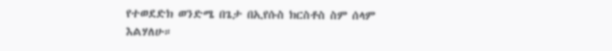የተወደድክ ወንድሜ በጌታ በኢየሱስ ክርስቶስ ስም ሰላም እልሃለሁ።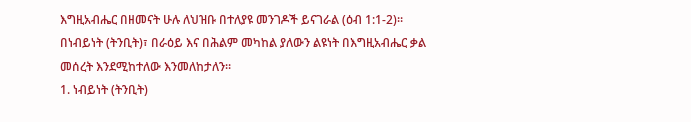እግዚአብሔር በዘመናት ሁሉ ለህዝቡ በተለያዩ መንገዶች ይናገራል (ዕብ 1:1-2)። በነብይነት (ትንቢት)፣ በራዕይ እና በሕልም መካከል ያለውን ልዩነት በእግዚአብሔር ቃል መሰረት እንደሚከተለው እንመለከታለን።
1. ነብይነት (ትንቢት)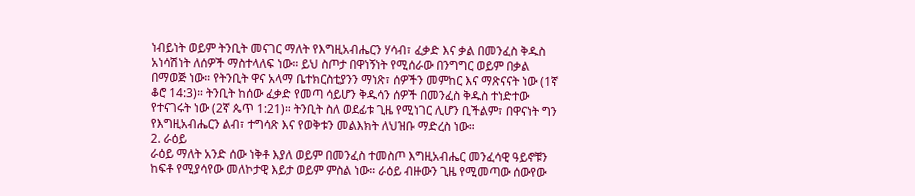ነብይነት ወይም ትንቢት መናገር ማለት የእግዚአብሔርን ሃሳብ፣ ፈቃድ እና ቃል በመንፈስ ቅዱስ አነሳሽነት ለሰዎች ማስተላለፍ ነው። ይህ ስጦታ በዋነኝነት የሚሰራው በንግግር ወይም በቃል በማወጅ ነው። የትንቢት ዋና አላማ ቤተክርስቲያንን ማነጽ፣ ሰዎችን መምከር እና ማጽናናት ነው (1ኛ ቆሮ 14:3)። ትንቢት ከሰው ፈቃድ የመጣ ሳይሆን ቅዱሳን ሰዎች በመንፈስ ቅዱስ ተነድተው የተናገሩት ነው (2ኛ ጴጥ 1:21)። ትንቢት ስለ ወደፊቱ ጊዜ የሚነገር ሊሆን ቢችልም፣ በዋናነት ግን የእግዚአብሔርን ልብ፣ ተግሳጽ እና የወቅቱን መልእክት ለህዝቡ ማድረስ ነው።
2. ራዕይ
ራዕይ ማለት አንድ ሰው ነቅቶ እያለ ወይም በመንፈስ ተመስጦ እግዚአብሔር መንፈሳዊ ዓይኖቹን ከፍቶ የሚያሳየው መለኮታዊ እይታ ወይም ምስል ነው። ራዕይ ብዙውን ጊዜ የሚመጣው ሰውየው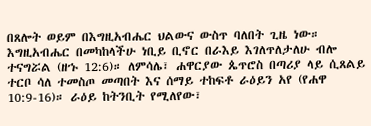በጸሎት ወይም በእግዚአብሔር ህልውና ውስጥ ባለበት ጊዜ ነው። እግዚአብሔር በመካከላችሁ ነቢይ ቢኖር በራእይ እገለጥለታለሁ ብሎ ተናግሯል (ዘኁ 12:6)። ለምሳሌ፣ ሐዋርያው ጴጥሮስ በጣሪያ ላይ ሲጸልይ ተርቦ ሳለ ተመስጦ መጣበት እና ሰማይ ተከፍቶ ራዕይን አየ (የሐዋ 10:9-16)። ራዕይ ከትንቢት የሚለየው፣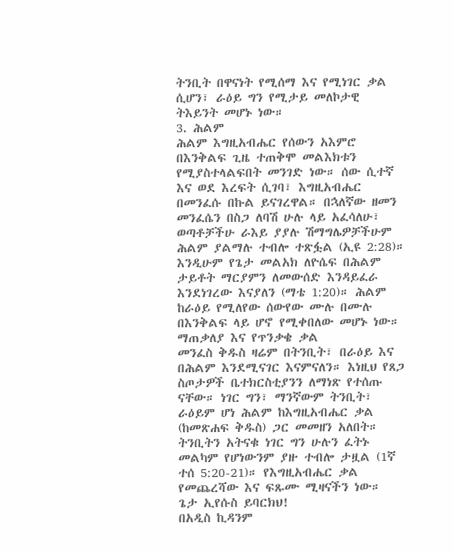ትንቢት በዋናነት የሚሰማ እና የሚነገር ቃል ሲሆን፣ ራዕይ ግን የሚታይ መለኮታዊ ትእይንት መሆኑ ነው።
3. ሕልም
ሕልም እግዚአብሔር የሰውን አእምሮ በእንቅልፍ ጊዜ ተጠቅሞ መልእክቱን የሚያስተላልፍበት መንገድ ነው። ሰው ሲተኛ እና ወደ እረፍት ሲገባ፣ እግዚአብሔር በመንፈሱ በኩል ይናገረዋል። በኋለኛው ዘመን መንፈሴን በስጋ ለባሽ ሁሉ ላይ አፈሳለሁ፣ ወጣቶቻችሁ ራእይ ያያሉ ሽማግሌዎቻችሁም ሕልም ያልማሉ ተብሎ ተጽፏል (ኢዩ 2:28)። እንዲሁም የጌታ መልአክ ለዮሴፍ በሕልም ታይቶት ማርያምን ለመውሰድ እንዳይፈራ እንደነገረው እናያለን (ማቴ 1:20)። ሕልም ከራዕይ የሚለየው ሰውየው ሙሉ በሙሉ በእንቅልፍ ላይ ሆኖ የሚቀበለው መሆኑ ነው።
ማጠቃለያ እና የጥንቃቄ ቃል
መንፈስ ቅዱስ ዛሬም በትንቢት፣ በራዕይ እና በሕልም እንደሚናገር እናምናለን። እነዚህ የጸጋ ስጦታዎች ቤተክርስቲያንን ለማነጽ የተሰጡ ናቸው። ነገር ግን፣ ማንኛውም ትንቢት፣ ራዕይም ሆነ ሕልም ከእግዚአብሔር ቃል (ከመጽሐፍ ቅዱስ) ጋር መመዘን አለበት። ትንቢትን አትናቁ ነገር ግን ሁሉን ፈትኑ መልካም የሆነውንም ያዙ ተብሎ ታዟል (1ኛ ተሰ 5:20-21)። የእግዚአብሔር ቃል የመጨረሻው እና ፍጹሙ ሚዛናችን ነው።
ጌታ ኢየሱስ ይባርክህ!
በአዲስ ኪዳንም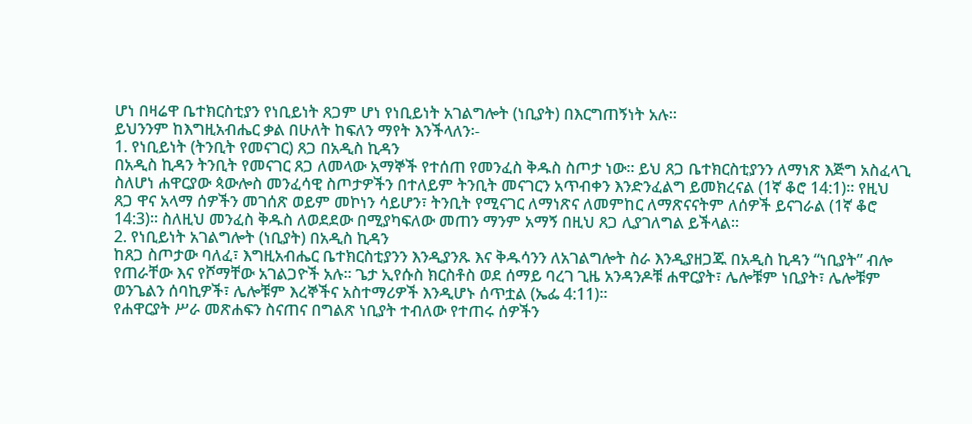ሆነ በዛሬዋ ቤተክርስቲያን የነቢይነት ጸጋም ሆነ የነቢይነት አገልግሎት (ነቢያት) በእርግጠኝነት አሉ።
ይህንንም ከእግዚአብሔር ቃል በሁለት ከፍለን ማየት እንችላለን፡-
1. የነቢይነት (ትንቢት የመናገር) ጸጋ በአዲስ ኪዳን
በአዲስ ኪዳን ትንቢት የመናገር ጸጋ ለመላው አማኞች የተሰጠ የመንፈስ ቅዱስ ስጦታ ነው። ይህ ጸጋ ቤተክርስቲያንን ለማነጽ እጅግ አስፈላጊ ስለሆነ ሐዋርያው ጳውሎስ መንፈሳዊ ስጦታዎችን በተለይም ትንቢት መናገርን አጥብቀን እንድንፈልግ ይመክረናል (1ኛ ቆሮ 14:1)። የዚህ ጸጋ ዋና አላማ ሰዎችን መገሰጽ ወይም መኮነን ሳይሆን፣ ትንቢት የሚናገር ለማነጽና ለመምከር ለማጽናናትም ለሰዎች ይናገራል (1ኛ ቆሮ 14:3)። ስለዚህ መንፈስ ቅዱስ ለወደደው በሚያካፍለው መጠን ማንም አማኝ በዚህ ጸጋ ሊያገለግል ይችላል።
2. የነቢይነት አገልግሎት (ነቢያት) በአዲስ ኪዳን
ከጸጋ ስጦታው ባለፈ፣ እግዚአብሔር ቤተክርስቲያንን እንዲያንጹ እና ቅዱሳንን ለአገልግሎት ስራ እንዲያዘጋጁ በአዲስ ኪዳን “ነቢያት” ብሎ የጠራቸው እና የሾማቸው አገልጋዮች አሉ። ጌታ ኢየሱስ ክርስቶስ ወደ ሰማይ ባረገ ጊዜ አንዳንዶቹ ሐዋርያት፣ ሌሎቹም ነቢያት፣ ሌሎቹም ወንጌልን ሰባኪዎች፣ ሌሎቹም እረኞችና አስተማሪዎች እንዲሆኑ ሰጥቷል (ኤፌ 4:11)።
የሐዋርያት ሥራ መጽሐፍን ስናጠና በግልጽ ነቢያት ተብለው የተጠሩ ሰዎችን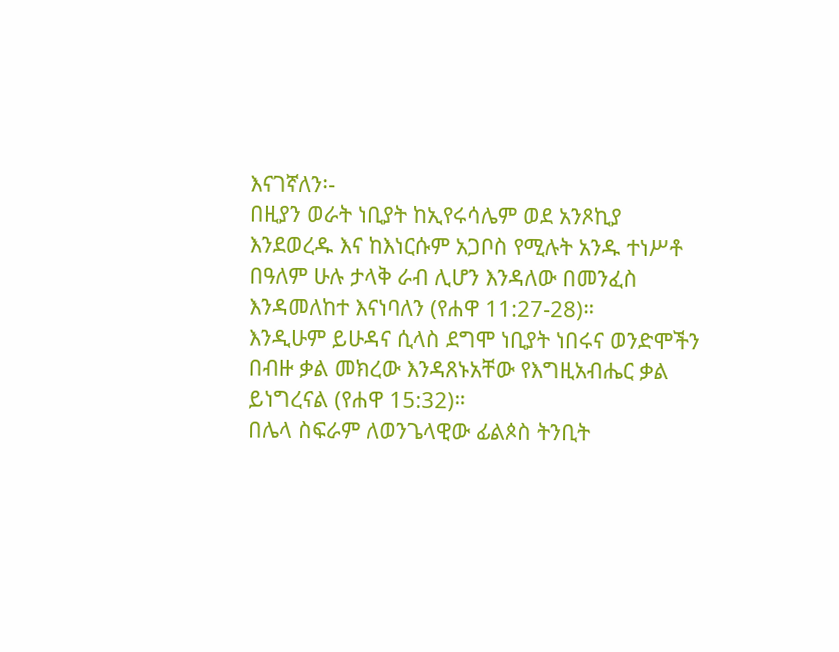እናገኛለን፡-
በዚያን ወራት ነቢያት ከኢየሩሳሌም ወደ አንጾኪያ እንደወረዱ እና ከእነርሱም አጋቦስ የሚሉት አንዱ ተነሥቶ በዓለም ሁሉ ታላቅ ራብ ሊሆን እንዳለው በመንፈስ እንዳመለከተ እናነባለን (የሐዋ 11:27-28)።
እንዲሁም ይሁዳና ሲላስ ደግሞ ነቢያት ነበሩና ወንድሞችን በብዙ ቃል መክረው እንዳጸኑአቸው የእግዚአብሔር ቃል ይነግረናል (የሐዋ 15:32)።
በሌላ ስፍራም ለወንጌላዊው ፊልጶስ ትንቢት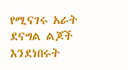የሚናገሩ አራት ደናግል ልጆች እንደነበሩት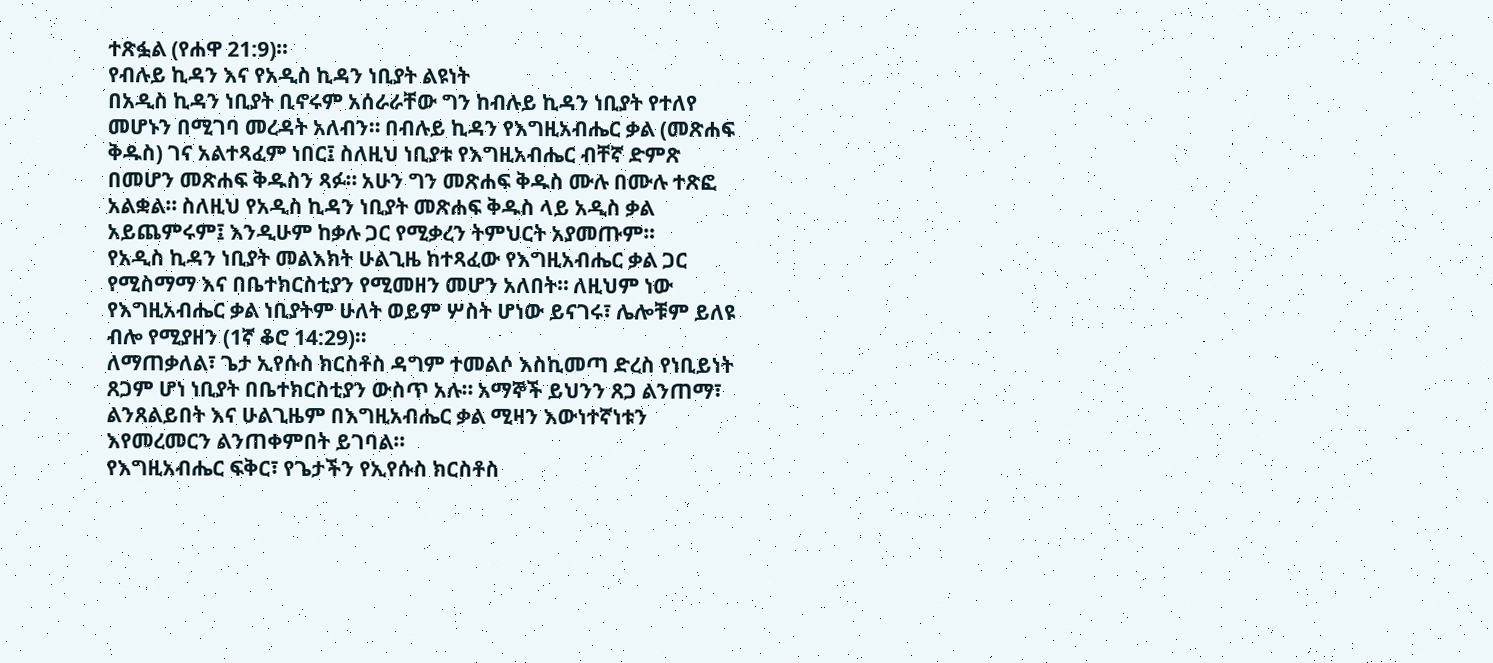ተጽፏል (የሐዋ 21:9)።
የብሉይ ኪዳን እና የአዲስ ኪዳን ነቢያት ልዩነት
በአዲስ ኪዳን ነቢያት ቢኖሩም አሰራራቸው ግን ከብሉይ ኪዳን ነቢያት የተለየ መሆኑን በሚገባ መረዳት አለብን። በብሉይ ኪዳን የእግዚአብሔር ቃል (መጽሐፍ ቅዱስ) ገና አልተጻፈም ነበር፤ ስለዚህ ነቢያቱ የእግዚአብሔር ብቸኛ ድምጽ በመሆን መጽሐፍ ቅዱስን ጻፉ። አሁን ግን መጽሐፍ ቅዱስ ሙሉ በሙሉ ተጽፎ አልቋል። ስለዚህ የአዲስ ኪዳን ነቢያት መጽሐፍ ቅዱስ ላይ አዲስ ቃል አይጨምሩም፤ እንዲሁም ከቃሉ ጋር የሚቃረን ትምህርት አያመጡም።
የአዲስ ኪዳን ነቢያት መልእክት ሁልጊዜ ከተጻፈው የእግዚአብሔር ቃል ጋር የሚስማማ እና በቤተክርስቲያን የሚመዘን መሆን አለበት። ለዚህም ነው የእግዚአብሔር ቃል ነቢያትም ሁለት ወይም ሦስት ሆነው ይናገሩ፣ ሌሎቹም ይለዩ ብሎ የሚያዘን (1ኛ ቆሮ 14:29)።
ለማጠቃለል፣ ጌታ ኢየሱስ ክርስቶስ ዳግም ተመልሶ እስኪመጣ ድረስ የነቢይነት ጸጋም ሆነ ነቢያት በቤተክርስቲያን ውስጥ አሉ። አማኞች ይህንን ጸጋ ልንጠማ፣ ልንጸልይበት እና ሁልጊዜም በእግዚአብሔር ቃል ሚዛን እውነተኛነቱን እየመረመርን ልንጠቀምበት ይገባል።
የእግዚአብሔር ፍቅር፣ የጌታችን የኢየሱስ ክርስቶስ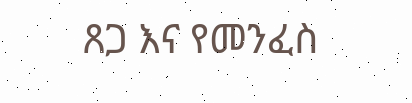ጸጋ እና የመንፈስ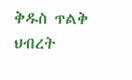ቅዱስ ጥልቅ ህብረት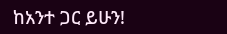ከአንተ ጋር ይሁን!